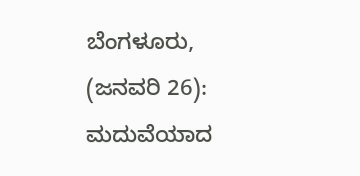ಬೆಂಗಳೂರು, (ಜನವರಿ 26): ಮದುವೆಯಾದ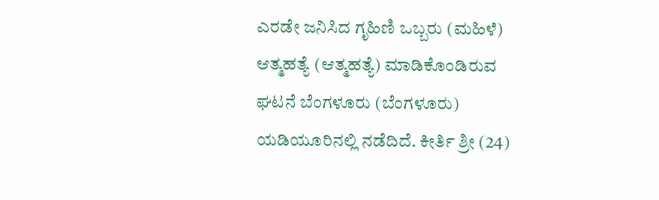ಎರಡೇ ಜನಿಸಿದ ಗೃಹಿಣಿ ಒಬ್ಬರು (ಮಹಿಳೆ) ಆತ್ಮಹತ್ಯೆ (ಆತ್ಮಹತ್ಯೆ) ಮಾಡಿಕೊಂಡಿರುವ ಘಟನೆ ಬೆಂಗಳೂರು (ಬೆಂಗಳೂರು) ಯಡಿಯೂರಿನಲ್ಲಿ ನಡೆದಿದೆ. ಕೀರ್ತಿ ಶ್ರೀ (24)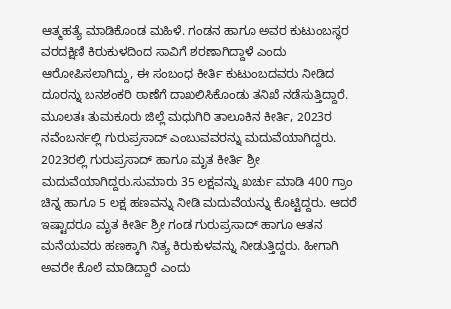ಆತ್ಮಹತ್ಯೆ ಮಾಡಿಕೊಂಡ ಮಹಿಳೆ. ಗಂಡನ ಹಾಗೂ ಅವರ ಕುಟುಂಬಸ್ಥರ ವರದಕ್ಷಿಣಿ ಕಿರುಕುಳದಿಂದ ಸಾವಿಗೆ ಶರಣಾಗಿದ್ದಾಳೆ ಎಂದು ಆರೋಪಿಸಲಾಗಿದ್ದು, ಈ ಸಂಬಂಧ ಕೀರ್ತಿ ಕುಟುಂಬದವರು ನೀಡಿದ ದೂರನ್ನು ಬನಶಂಕರಿ ಠಾಣೆಗೆ ದಾಖಲಿಸಿಕೊಂಡು ತನಿಖೆ ನಡೆಸುತ್ತಿದ್ದಾರೆ.
ಮೂಲತಃ ತುಮಕೂರು ಜಿಲ್ಲೆ ಮಧುಗಿರಿ ತಾಲೂಕಿನ ಕೀರ್ತಿ, 2023ರ ನವೆಂಬರ್ನಲ್ಲಿ ಗುರುಪ್ರಸಾದ್ ಎಂಬುವವರನ್ನು ಮದುವೆಯಾಗಿದ್ದರು. 2023ರಲ್ಲಿ ಗುರುಪ್ರಸಾದ್ ಹಾಗೂ ಮೃತ ಕೀರ್ತಿ ಶ್ರೀ ಮದುವೆಯಾಗಿದ್ದರು.ಸುಮಾರು 35 ಲಕ್ಷವನ್ನು ಖರ್ಚು ಮಾಡಿ 400 ಗ್ರಾಂ ಚಿನ್ನ ಹಾಗೂ 5 ಲಕ್ಷ ಹಣವನ್ನು ನೀಡಿ ಮದುವೆಯನ್ನು ಕೊಟ್ಟಿದ್ದರು. ಆದರೆ ಇಷ್ಟಾದರೂ ಮೃತ ಕೀರ್ತಿ ಶ್ರೀ ಗಂಡ ಗುರುಪ್ರಸಾದ್ ಹಾಗೂ ಆತನ ಮನೆಯವರು ಹಣಕ್ಕಾಗಿ ನಿತ್ಯ ಕಿರುಕುಳವನ್ನು ನೀಡುತ್ತಿದ್ದರು. ಹೀಗಾಗಿ ಅವರೇ ಕೊಲೆ ಮಾಡಿದ್ದಾರೆ ಎಂದು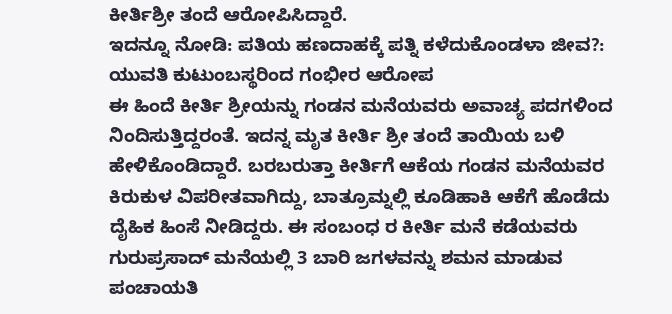ಕೀರ್ತಿಶ್ರೀ ತಂದೆ ಆರೋಪಿಸಿದ್ದಾರೆ.
ಇದನ್ನೂ ನೋಡಿ: ಪತಿಯ ಹಣದಾಹಕ್ಕೆ ಪತ್ನಿ ಕಳೆದುಕೊಂಡಳಾ ಜೀವ?: ಯುವತಿ ಕುಟುಂಬಸ್ಥರಿಂದ ಗಂಭೀರ ಆರೋಪ
ಈ ಹಿಂದೆ ಕೀರ್ತಿ ಶ್ರೀಯನ್ನು ಗಂಡನ ಮನೆಯವರು ಅವಾಚ್ಯ ಪದಗಳಿಂದ ನಿಂದಿಸುತ್ತಿದ್ದರಂತೆ. ಇದನ್ನ ಮೃತ ಕೀರ್ತಿ ಶ್ರೀ ತಂದೆ ತಾಯಿಯ ಬಳಿ ಹೇಳಿಕೊಂಡಿದ್ದಾರೆ. ಬರಬರುತ್ತಾ ಕೀರ್ತಿಗೆ ಆಕೆಯ ಗಂಡನ ಮನೆಯವರ ಕಿರುಕುಳ ವಿಪರೀತವಾಗಿದ್ದು, ಬಾತ್ರೂಮ್ನಲ್ಲಿ ಕೂಡಿಹಾಕಿ ಆಕೆಗೆ ಹೊಡೆದು ದೈಹಿಕ ಹಿಂಸೆ ನೀಡಿದ್ದರು. ಈ ಸಂಬಂಧ ರ ಕೀರ್ತಿ ಮನೆ ಕಡೆಯವರು ಗುರುಪ್ರಸಾದ್ ಮನೆಯಲ್ಲಿ 3 ಬಾರಿ ಜಗಳವನ್ನು ಶಮನ ಮಾಡುವ ಪಂಚಾಯತಿ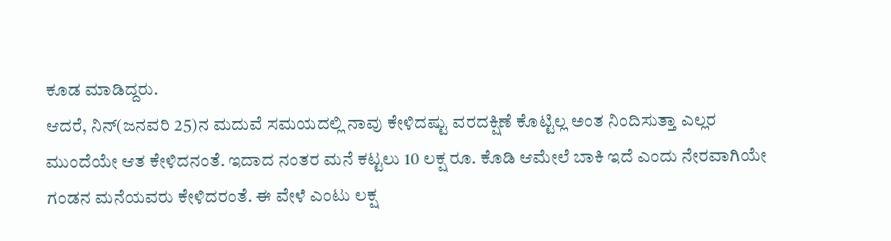ಕೂಡ ಮಾಡಿದ್ದರು.
ಆದರೆ, ನಿನ್(ಜನವರಿ 25)ನ ಮದುವೆ ಸಮಯದಲ್ಲಿ ನಾವು ಕೇಳಿದಷ್ಟು ವರದಕ್ಷಿಣೆ ಕೊಟ್ಟಿಲ್ಲ ಅಂತ ನಿಂದಿಸುತ್ತಾ ಎಲ್ಲರ ಮುಂದೆಯೇ ಆತ ಕೇಳಿದನಂತೆ. ಇದಾದ ನಂತರ ಮನೆ ಕಟ್ಟಲು 10 ಲಕ್ಷ ರೂ. ಕೊಡಿ ಆಮೇಲೆ ಬಾಕಿ ಇದೆ ಎಂದು ನೇರವಾಗಿಯೇ ಗಂಡನ ಮನೆಯವರು ಕೇಳಿದರಂತೆ. ಈ ವೇಳೆ ಎಂಟು ಲಕ್ಷ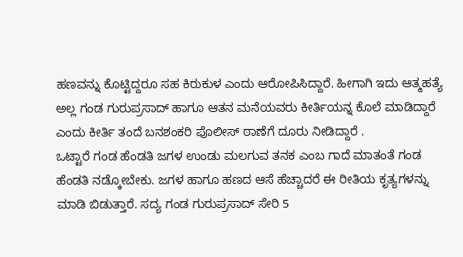ಹಣವನ್ನು ಕೊಟ್ಟಿದ್ದರೂ ಸಹ ಕಿರುಕುಳ ಎಂದು ಆರೋಪಿಸಿದ್ದಾರೆ. ಹೀಗಾಗಿ ಇದು ಆತ್ಮಹತ್ಯೆ ಅಲ್ಲ ಗಂಡ ಗುರುಪ್ರಸಾದ್ ಹಾಗೂ ಆತನ ಮನೆಯವರು ಕೀರ್ತಿಯನ್ನ ಕೊಲೆ ಮಾಡಿದ್ದಾರೆ ಎಂದು ಕೀರ್ತಿ ತಂದೆ ಬನಶಂಕರಿ ಪೊಲೀಸ್ ಠಾಣೆಗೆ ದೂರು ನೀಡಿದ್ದಾರೆ .
ಒಟ್ಟಾರೆ ಗಂಡ ಹೆಂಡತಿ ಜಗಳ ಉಂಡು ಮಲಗುವ ತನಕ ಎಂಬ ಗಾದೆ ಮಾತಂತೆ ಗಂಡ ಹೆಂಡತಿ ನಡ್ಕೋಬೇಕು. ಜಗಳ ಹಾಗೂ ಹಣದ ಆಸೆ ಹೆಚ್ಚಾದರೆ ಈ ರೀತಿಯ ಕೃತ್ಯಗಳನ್ನು ಮಾಡಿ ಬಿಡುತ್ತಾರೆ. ಸದ್ಯ ಗಂಡ ಗುರುಪ್ರಸಾದ್ ಸೇರಿ 5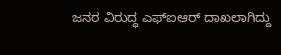ಜನರ ವಿರುದ್ಧ ಎಫ್ಐಆರ್ ದಾಖಲಾಗಿದ್ದು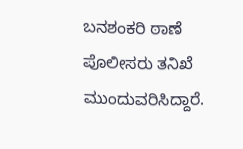ಬನಶಂಕರಿ ಠಾಣೆ ಪೊಲೀಸರು ತನಿಖೆ ಮುಂದುವರಿಸಿದ್ದಾರೆ.